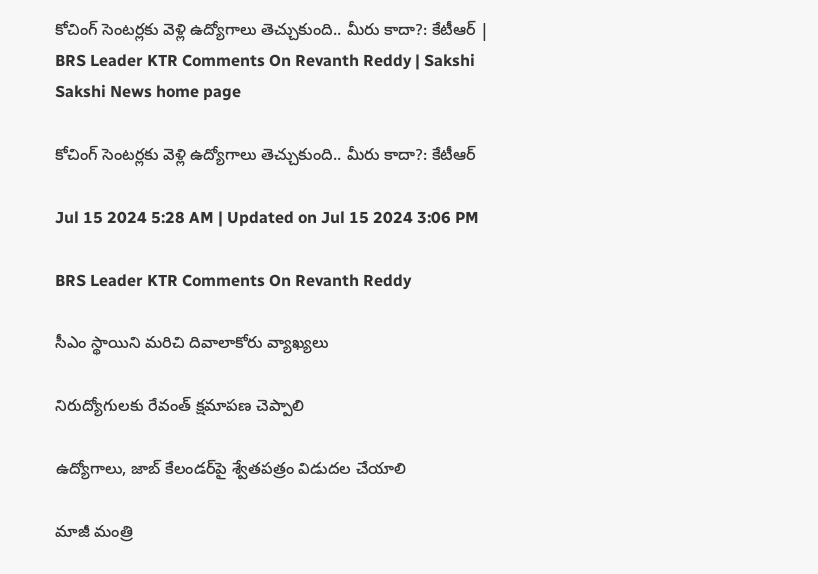కోచింగ్‌ సెంటర్లకు వెళ్లి ఉద్యోగాలు తెచ్చుకుంది.. మీరు కాదా?: కేటీఆర్‌ | BRS Leader KTR Comments On Revanth Reddy | Sakshi
Sakshi News home page

కోచింగ్‌ సెంటర్లకు వెళ్లి ఉద్యోగాలు తెచ్చుకుంది.. మీరు కాదా?: కేటీఆర్‌

Jul 15 2024 5:28 AM | Updated on Jul 15 2024 3:06 PM

BRS Leader KTR Comments On Revanth Reddy

సీఎం స్థాయిని మరిచి దివాలాకోరు వ్యాఖ్యలు

నిరుద్యోగులకు రేవంత్‌ క్షమాపణ చెప్పాలి

ఉద్యోగాలు, జాబ్‌ కేలండర్‌పై శ్వేతపత్రం విడుదల చేయాలి

మాజీ మంత్రి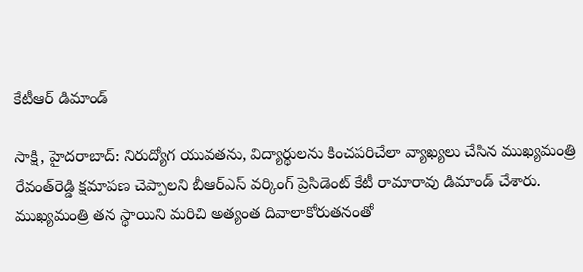కేటీఆర్‌ డిమాండ్‌

సాక్షి, హైదరాబాద్‌: నిరుద్యోగ యువతను, విద్యార్థులను కించపరిచేలా వ్యాఖ్యలు చేసిన ముఖ్యమంత్రి రేవంత్‌రెడ్డి క్షమాపణ చెప్పాలని బీఆర్‌ఎస్‌ వర్కింగ్‌ ప్రెసిడెంట్‌ కేటీ రామారావు డిమాండ్‌ చేశారు. ముఖ్యమంత్రి తన స్థాయిని మరిచి అత్యంత దివాలాకోరుతనంతో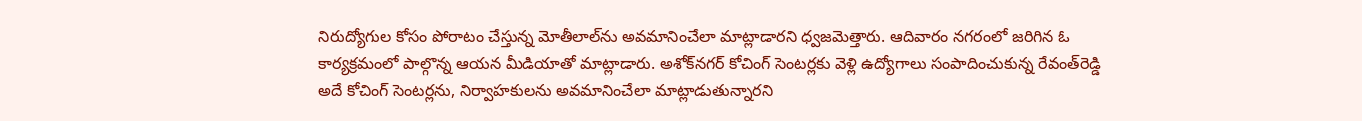నిరుద్యోగుల కోసం పోరాటం చేస్తున్న మోతీలాల్‌ను అవమానించేలా మాట్లాడారని ధ్వజమెత్తారు. ఆదివారం నగరంలో జరిగిన ఓ కార్యక్రమంలో పాల్గొన్న ఆయన మీడియాతో మాట్లాడారు. అశోక్‌నగర్‌ కోచింగ్‌ సెంటర్లకు వెళ్లి ఉద్యోగాలు సంపాదించుకున్న రేవంత్‌రెడ్డి అదే కోచింగ్‌ సెంటర్లను, నిర్వాహకులను అవమానించేలా మాట్లాడుతున్నారని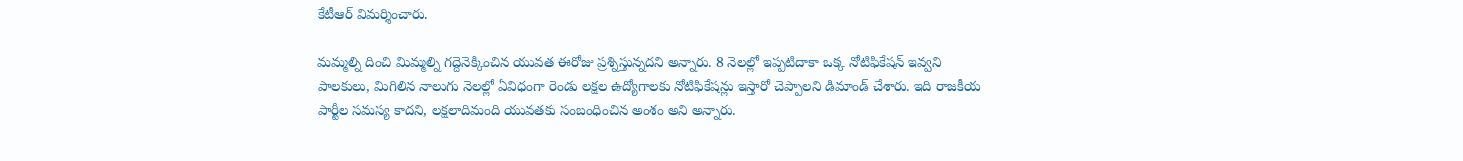కేటీఆర్‌ విమర్శించారు.

మమ్మల్ని దించి మిమ్మల్ని గద్దెనెక్కించిన యువత ఈరోజు ప్రశ్నిస్తున్నదని అన్నారు. 8 నెలల్లో ఇప్పటిదాకా ఒక్క నోటిఫికేషన్‌ ఇవ్వని పాలకులు, మిగిలిన నాలుగు నెలల్లో ఏవిధంగా రెండు లక్షల ఉద్యోగాలకు నోటిఫికేషన్లు ఇస్తారో చెప్పాలని డిమాండ్‌ చేశారు. ఇది రాజకీయ పార్టీల సమస్య కాదని, లక్షలాదిమంది యువతకు సంబంధించిన అంశం అని అన్నారు.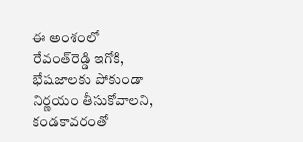ఈ అంశంలో రేవంత్‌రెడ్డి ఇగోకి, భేషజాలకు పోకుండా నిర్ణయం తీసుకోవాలని, కండకావరంతో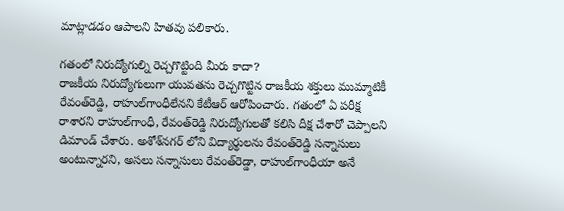మాట్లాడడం ఆపాలని హితవు పలికారు.

గతంలో నిరుద్యోగుల్ని రెచ్చగొట్టింది మీరు కాదా?
రాజకీయ నిరుద్యోగులుగా యువతను రెచ్చగొట్టిన రాజకీయ శక్తులు ముమ్మాటికీ రేవంత్‌రెడ్డి, రాహుల్‌గాంధీలేనని కేటీఆర్‌ ఆరోపించారు. గతంలో ఏ పరీక్ష రాశారని రాహుల్‌గాంధీ, రేవంత్‌రెడ్డి నిరుద్యోగులతో కలిసి దీక్ష చేశారో చెప్పాలని డిమాండ్‌ చేశారు. అశోశ్‌నగర్‌ లోని విద్యార్థులను రేవంత్‌రెడ్డి సన్నాసులు అంటున్నారని, అసలు సన్నాసులు రేవంత్‌రెడ్డా, రాహుల్‌గాంధీయా అనే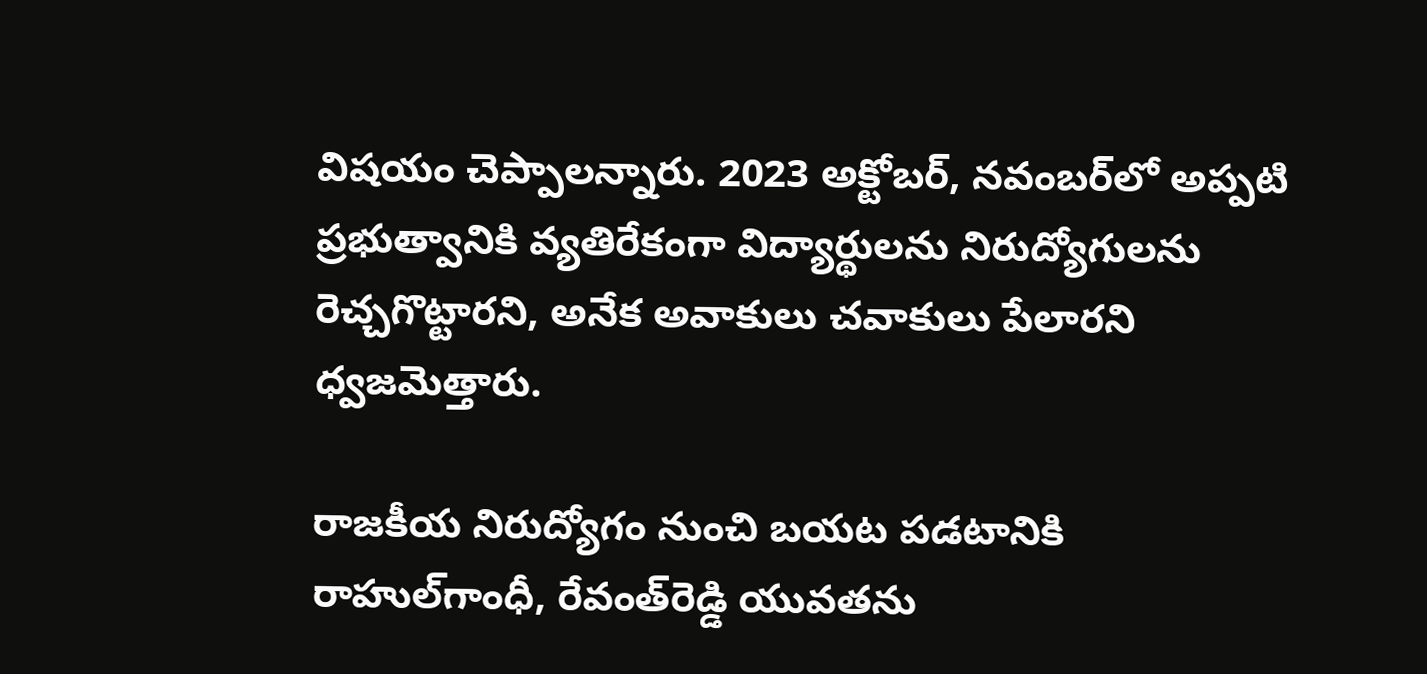విషయం చెప్పాలన్నారు. 2023 అక్టోబర్, నవంబర్‌లో అప్పటి ప్రభుత్వానికి వ్యతిరేకంగా విద్యార్థులను నిరుద్యోగులను రెచ్చగొట్టారని, అనేక అవాకులు చవాకులు పేలారని ధ్వజమెత్తారు.

రాజకీయ నిరుద్యోగం నుంచి బయట పడటానికి రాహుల్‌గాంధీ, రేవంత్‌రెడ్డి యువతను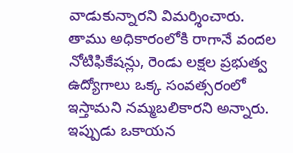వాడుకున్నారని విమర్శించారు. తాము అధికారంలోకి రాగానే వందల నోటిఫికేషన్లు, రెండు లక్షల ప్రభుత్వ ఉద్యోగాలు ఒక్క సంవత్సరంలో ఇస్తామని నమ్మబలికారని అన్నారు. ఇప్పుడు ఒకాయన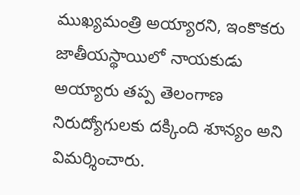ముఖ్యమంత్రి అయ్యారని, ఇంకొకరు జాతీయస్థాయిలో నాయకుడు అయ్యారు తప్ప తెలంగాణ నిరుద్యోగులకు దక్కింది శూన్యం అని విమర్శించారు.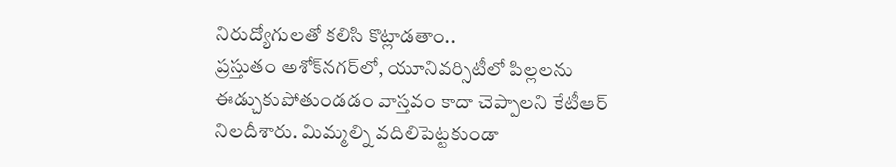నిరుద్యోగులతో కలిసి కొట్లాడతాం..
ప్రస్తుతం అశోక్‌నగర్‌లో, యూనివర్సిటీలో పిల్లలను ఈడ్చుకుపోతుండడం వాస్తవం కాదా చెప్పాలని కేటీఆర్‌ నిలదీశారు. మిమ్మల్ని వదిలిపెట్టకుండా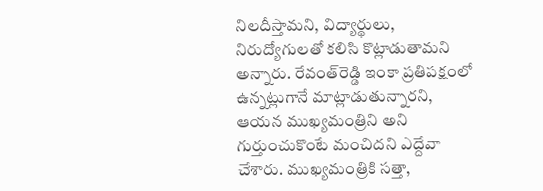నిలదీస్తామని, విద్యార్థులు, నిరుద్యోగులతో కలిసి కొట్లాడుతామని అన్నారు. రేవంత్‌రెడ్డి ఇంకా ప్రతిపక్షంలో ఉన్నట్లుగానే మాట్లాడుతున్నారని, ఆయన ముఖ్యమంత్రిని అని గుర్తుంచుకొంటే మంచిదని ఎద్దేవా చేశారు. ముఖ్యమంత్రికి సత్తా,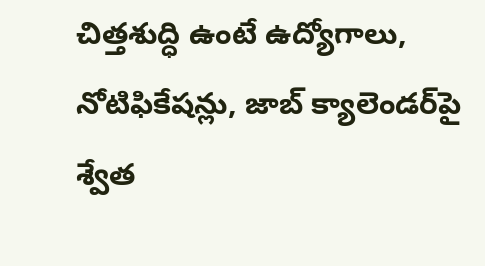చిత్తశుద్ధి ఉంటే ఉద్యోగాలు, నోటిఫికేషన్లు, జాబ్‌ క్యాలెండర్‌పై శ్వేత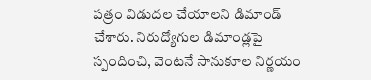పత్రం విడుదల చేయాలని డిమాండ్‌ చేశారు. నిరుద్యోగుల డిమాండ్లపై స్పందించి, వెంటనే సానుకూల నిర్ణయం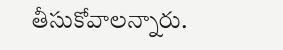తీసుకోవాలన్నారు.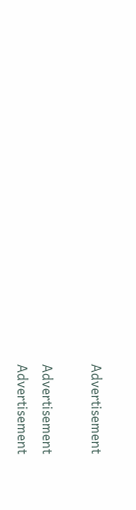Advertisement

Advertisement
Advertisement